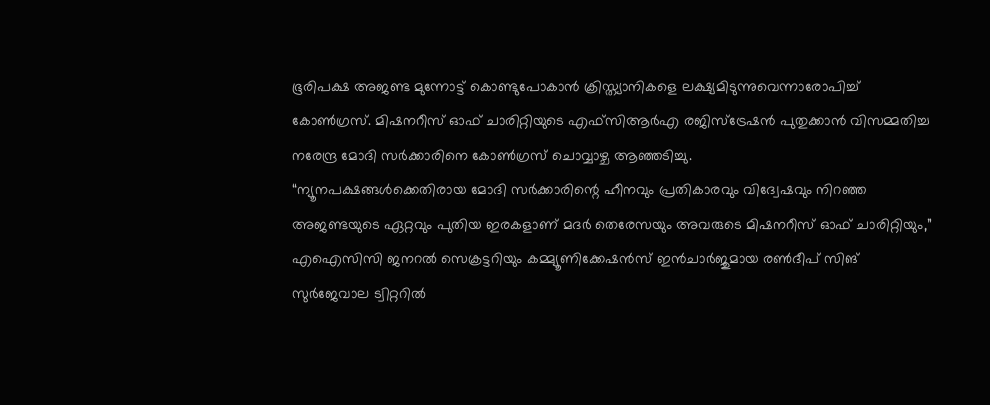ഭൂരിപക്ഷ അജണ്ട മുന്നോട്ട് കൊണ്ടുപോകാൻ ക്രിസ്ത്യാനികളെ ലക്ഷ്യമിടുന്നുവെന്നാരോപിച്ച് കോൺഗ്രസ്. മിഷനറീസ് ഓഫ് ചാരിറ്റിയുടെ എഫ്സിആർഎ രജിസ്ട്രേഷൻ പുതുക്കാൻ വിസമ്മതിച്ച നരേന്ദ്ര മോദി സർക്കാരിനെ കോൺഗ്രസ് ചൊവ്വാഴ്ച ആഞ്ഞടിച്ചു.
“ന്യൂനപക്ഷങ്ങൾക്കെതിരായ മോദി സർക്കാരിന്റെ ഹീനവും പ്രതികാരവും വിദ്വേഷവും നിറഞ്ഞ അജണ്ടയുടെ ഏറ്റവും പുതിയ ഇരകളാണ് മദർ തെരേസയും അവരുടെ മിഷനറീസ് ഓഫ് ചാരിറ്റിയും,” എഐസിസി ജനറൽ സെക്രട്ടറിയും കമ്മ്യൂണിക്കേഷൻസ് ഇൻചാർജുമായ രൺദീപ് സിങ് സുർജേവാല ട്വിറ്ററിൽ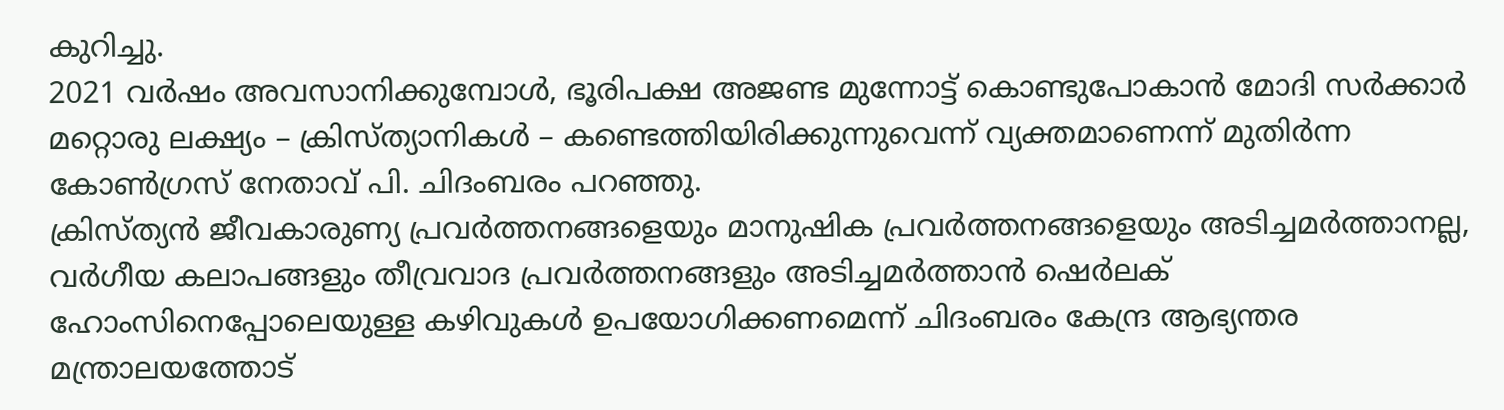കുറിച്ചു.
2021 വർഷം അവസാനിക്കുമ്പോൾ, ഭൂരിപക്ഷ അജണ്ട മുന്നോട്ട് കൊണ്ടുപോകാൻ മോദി സർക്കാർ മറ്റൊരു ലക്ഷ്യം – ക്രിസ്ത്യാനികൾ – കണ്ടെത്തിയിരിക്കുന്നുവെന്ന് വ്യക്തമാണെന്ന് മുതിർന്ന കോൺഗ്രസ് നേതാവ് പി. ചിദംബരം പറഞ്ഞു.
ക്രിസ്ത്യൻ ജീവകാരുണ്യ പ്രവർത്തനങ്ങളെയും മാനുഷിക പ്രവർത്തനങ്ങളെയും അടിച്ചമർത്താനല്ല, വർഗീയ കലാപങ്ങളും തീവ്രവാദ പ്രവർത്തനങ്ങളും അടിച്ചമർത്താൻ ഷെർലക് ഹോംസിനെപ്പോലെയുള്ള കഴിവുകൾ ഉപയോഗിക്കണമെന്ന് ചിദംബരം കേന്ദ്ര ആഭ്യന്തര മന്ത്രാലയത്തോട്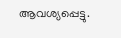ആവശ്യപ്പെട്ടു.